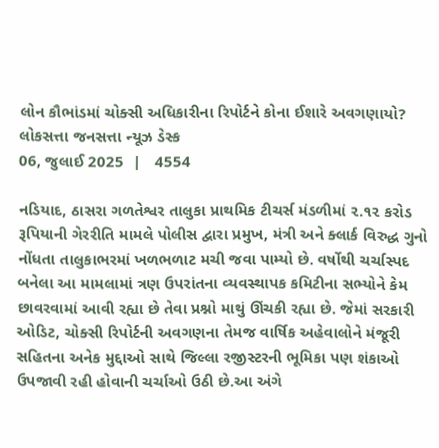લોન કૌભાંડમાં ચોક્સી અધિકારીના રિપોર્ટને કોના ઈશારે અવગણાયો?
લોકસત્તા જનસત્તા ન્યૂઝ ડેસ્ક
06, જુલાઈ 2025  |   4554

નડિયાદ, ઠાસરા ગળતેશ્વર તાલુકા પ્રાથમિક ટીચર્સ મંડળીમાં ૨.૧૨ કરોડ રૂપિયાની ગેરરીતિ મામલે પોલીસ દ્વારા પ્રમુખ, મંત્રી અને ક્લાર્ક વિરુદ્ધ ગુનો નોંધતા તાલુકાભરમાં ખળભળાટ મચી જવા પામ્યો છે. વર્ષોથી ચર્ચાસ્પદ બનેલા આ મામલામાં ત્રણ ઉપરાંતના વ્યવસ્થાપક કમિટીના સભ્યોને કેમ છાવરવામાં આવી રહ્યા છે તેવા પ્રશ્નો માથું ઊંચકી રહ્યા છે. જેમાં સરકારી ઓડિટ, ચોક્સી રિપોર્ટની અવગણના તેમજ વાર્ષિક અહેવાલોને મંજૂરી સહિતના અનેક મુદ્દાઓ સાથે જિલ્લા રજીસ્ટરની ભૂમિકા પણ શંકાઓ ઉપજાવી રહી હોવાની ચર્ચાઓ ઉઠી છે.આ અંગે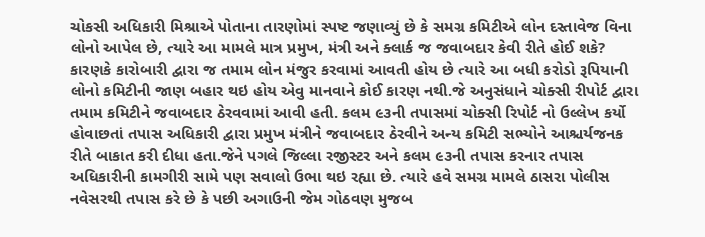ચોકસી અધિકારી મિશ્રાએ પોતાના તારણોમાં સ્પષ્ટ જણાવ્યું છે કે સમગ્ર કમિટીએ લોન દસ્તાવેજ વિના લોનો આપેલ છે, ત્યારે આ મામલે માત્ર પ્રમુખ, મંત્રી અને ક્લાર્ક જ જવાબદાર કેવી રીતે હોઈ શકે? કારણકે કારોબારી દ્વારા જ તમામ લોન મંજુર કરવામાં આવતી હોય છે ત્યારે આ બધી કરોડો રૂપિયાની લોનો કમિટીની જાણ બહાર થઇ હોય એવુ માનવાને કોઈ કારણ નથી.જે અનુસંધાને ચોક્સી રીપોર્ટ દ્વારા તમામ કમિટીને જવાબદાર ઠેરવવામાં આવી હતી. કલમ ૯૩ની તપાસમાં ચોક્સી રિપોર્ટ નો ઉલ્લેખ કર્યો હોવાછતાં તપાસ અધિકારી દ્વારા પ્રમુખ મંત્રીને જવાબદાર ઠેરવીને અન્ય કમિટી સભ્યોને આશ્ચર્યજનક રીતે બાકાત કરી દીધા હતા.જેને પગલે જિલ્લા રજીસ્ટર અને કલમ ૯૩ની તપાસ કરનાર તપાસ અધિકારીની કામગીરી સામે પણ સવાલો ઉભા થઇ રહ્યા છે. ત્યારે હવે સમગ્ર મામલે ઠાસરા પોલીસ નવેસરથી તપાસ કરે છે કે પછી અગાઉની જેમ ગોઠવણ મુજબ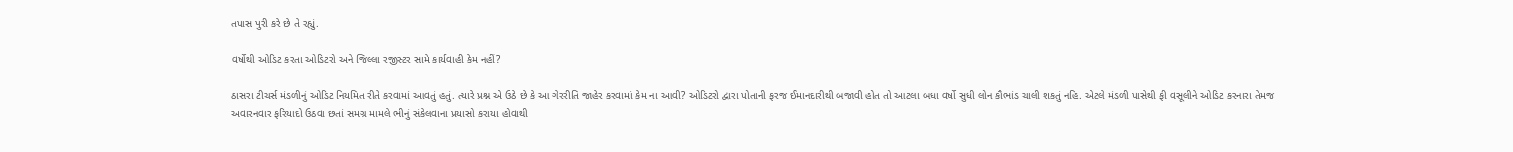તપાસ પુરી કરે છે તે રહ્યું.

વર્ષોથી ઓડિટ કરતા ઓડિટરો અને જિલ્લા રજીસ્ટર સામે કાર્યવાહી કેમ નહીં?

ઠાસરા ટીચર્સ મંડળીનું ઓડિટ નિયમિત રીતે કરવામાં આવતું હતું. ત્યારે પ્રશ્ન એ ઉઠે છે કે આ ગેરરીતિ જાહેર કરવામાં કેમ ના આવી? ઓડિટરો દ્વારા પોતાની ફરજ ઈમાનદારીથી બજાવી હોત તો આટલા બધા વર્ષો સુધી લોન કૌભાંડ ચાલી શકતું નહિ. એટલે મંડળી પાસેથી ફી વસૂલીને ઓડિટ કરનારા તેમજ અવારનવાર ફરિયાદો ઉઠવા છતાં સમગ્ર મામલે ભીનું સંકેલવાના પ્રયાસો કરાયા હોવાથી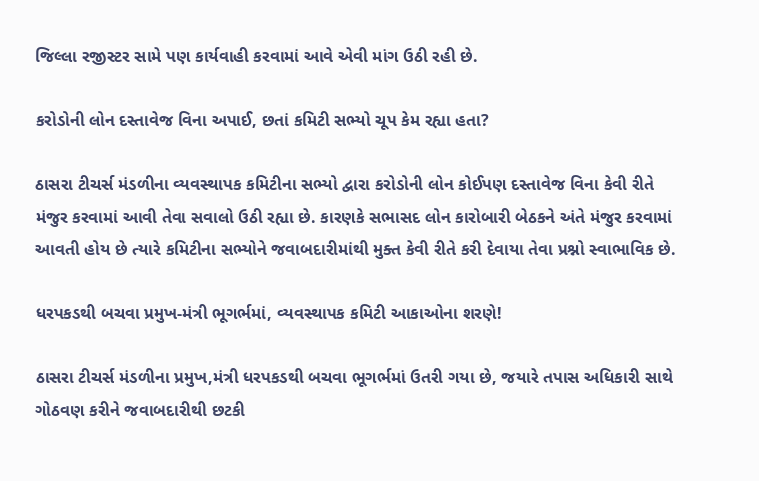જિલ્લા રજીસ્ટર સામે પણ કાર્યવાહી કરવામાં આવે એવી માંગ ઉઠી રહી છે.

કરોડોની લોન દસ્તાવેજ વિના અપાઈ, છતાં કમિટી સભ્યો ચૂપ કેમ રહ્યા હતા?

ઠાસરા ટીચર્સ મંડળીના વ્યવસ્થાપક કમિટીના સભ્યો દ્વારા કરોડોની લોન કોઈપણ દસ્તાવેજ વિના કેવી રીતે મંજુર કરવામાં આવી તેવા સવાલો ઉઠી રહ્યા છે. કારણકે સભાસદ લોન કારોબારી બેઠકને અંતે મંજુર કરવામાં આવતી હોય છે ત્યારે કમિટીના સભ્યોને જવાબદારીમાંથી મુક્ત કેવી રીતે કરી દેવાયા તેવા પ્રશ્નો સ્વાભાવિક છે.

ધરપકડથી બચવા પ્રમુખ-મંત્રી ભૂગર્ભમાં, વ્યવસ્થાપક કમિટી આકાઓના શરણે!

ઠાસરા ટીચર્સ મંડળીના પ્રમુખ,મંત્રી ધરપકડથી બચવા ભૂગર્ભમાં ઉતરી ગયા છે, જયારે તપાસ અધિકારી સાથે ગોઠવણ કરીને જવાબદારીથી છટકી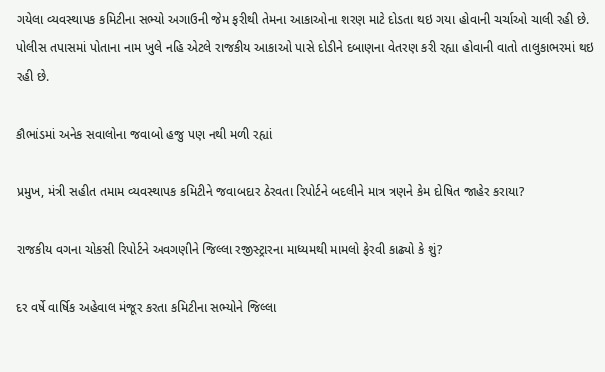ગયેલા વ્યવસ્થાપક કમિટીના સભ્યો અગાઉની જેમ ફરીથી તેમના આકાઓના શરણ માટે દોડતા થઇ ગયા હોવાની ચર્ચાઓ ચાલી રહી છે. પોલીસ તપાસમાં પોતાના નામ ખુલે નહિ એટલે રાજકીય આકાઓ પાસે દોડીને દબાણના વેતરણ કરી રહ્યા હોવાની વાતો તાલુકાભરમાં થઇ રહી છે.

કૌભાંડમાં અનેક સવાલોના જવાબો હજુ પણ નથી મળી રહ્યાં

પ્રમુખ, મંત્રી સહીત તમામ વ્યવસ્થાપક કમિટીને જવાબદાર ઠેરવતા રિપોર્ટને બદલીને માત્ર ત્રણને કેમ દોષિત જાહેર કરાયા?

રાજકીય વગના ચોકસી રિપોર્ટને અવગણીને જિલ્લા રજીસ્ટ્રારના માધ્યમથી મામલો ફેરવી કાઢ્યો કે શું?

દર વર્ષે વાર્ષિક અહેવાલ મંજૂર કરતા કમિટીના સભ્યોને જિલ્લા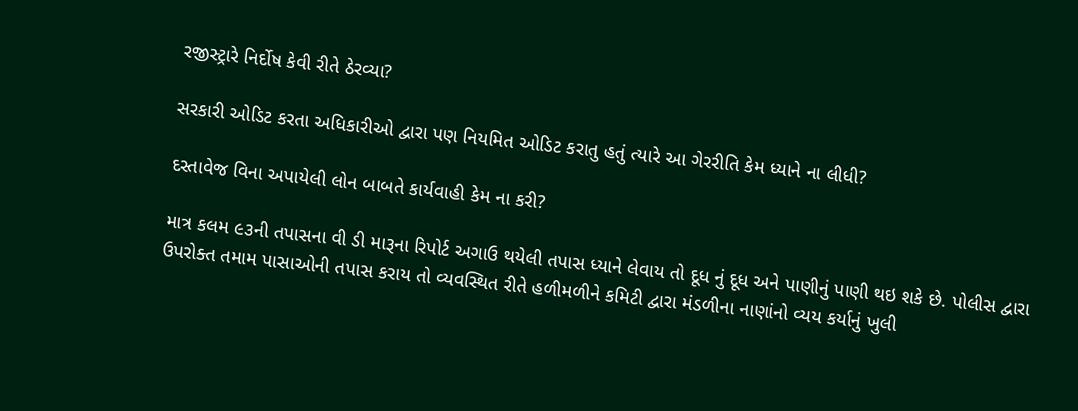રજીસ્ટ્રારે નિર્દોષ કેવી રીતે ઠેરવ્યા?

સરકારી ઓડિટ કરતા અધિકારીઓ દ્વારા પણ નિયમિત ઓડિટ કરાતુ હતું ત્યારે આ ગેરરીતિ કેમ ધ્યાને ના લીધી?

દસ્તાવેજ વિના અપાયેલી લોન બાબતે કાર્યવાહી કેમ ના કરી?

માત્ર કલમ ૯૩ની તપાસના વી ડી મારૂના રિપોર્ટ અગાઉ થયેલી તપાસ ધ્યાને લેવાય તો દૂધ નું દૂધ અને પાણીનું પાણી થઇ શકે છે. પોલીસ દ્વારા ઉપરોક્ત તમામ પાસાઓની તપાસ કરાય તો વ્યવસ્થિત રીતે હળીમળીને કમિટી દ્વારા મંડળીના નાણાંનો વ્યય કર્યાનું ખુલી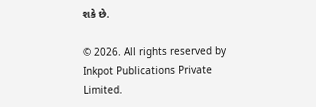શકે છે.

© 2026. All rights reserved by Inkpot Publications Private Limited.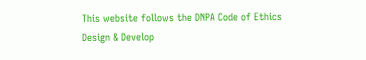This website follows the DNPA Code of Ethics
Design & Develop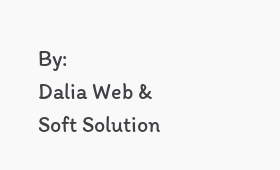By:
Dalia Web & Soft Solution